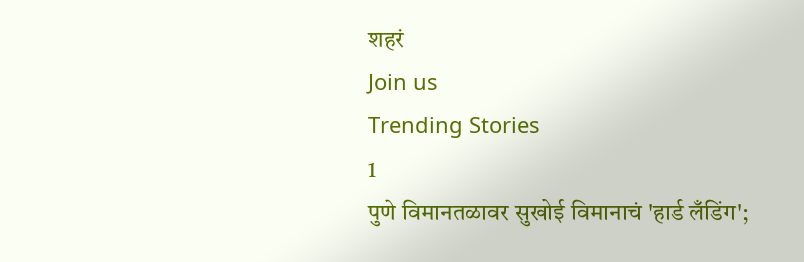शहरं
Join us
Trending Stories
1
पुणे विमानतळावर सुखोई विमानाचं 'हार्ड लँडिंग';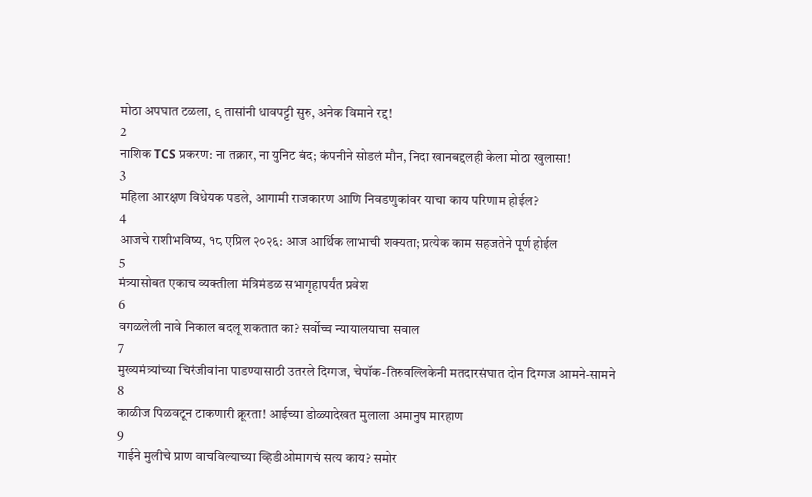मोठा अपघात टळला, ९ तासांनी धावपट्टी सुरु, अनेक विमाने रद्द!
2
नाशिक TCS प्रकरण: ना तक्रार, ना युनिट बंद; कंपनीने सोडलं मौन, निदा खानबद्दलही केला मोठा खुलासा!
3
महिला आरक्षण विधेयक पडले, आगामी राजकारण आणि निवडणुकांवर याचा काय परिणाम होईल?
4
आजचे राशीभविष्य, १८ एप्रिल २०२६: आज आर्थिक लाभाची शक्यता; प्रत्येक काम सहजतेने पूर्ण होईल
5
मंत्र्यासोबत एकाच व्यक्तीला मंत्रिमंडळ सभागृहापर्यंत प्रवेश
6
वगळलेली नावे निकाल बदलू शकतात का? सर्वोच्च न्यायालयाचा सवाल
7
मुख्यमंत्र्यांच्या चिरंजीवांना पाडण्यासाठी उतरले दिग्गज, चेपॉक-तिरुवल्लिकेनी मतदारसंघात दोन दिग्गज आमने-सामने
8
काळीज पिळवटून टाकणारी क्रूरता! आईच्या डोळ्यादेखत मुलाला अमानुष मारहाण
9
गाईने मुलीचे प्राण वाचविल्याच्या व्हिडीओमागचं सत्य काय? समोर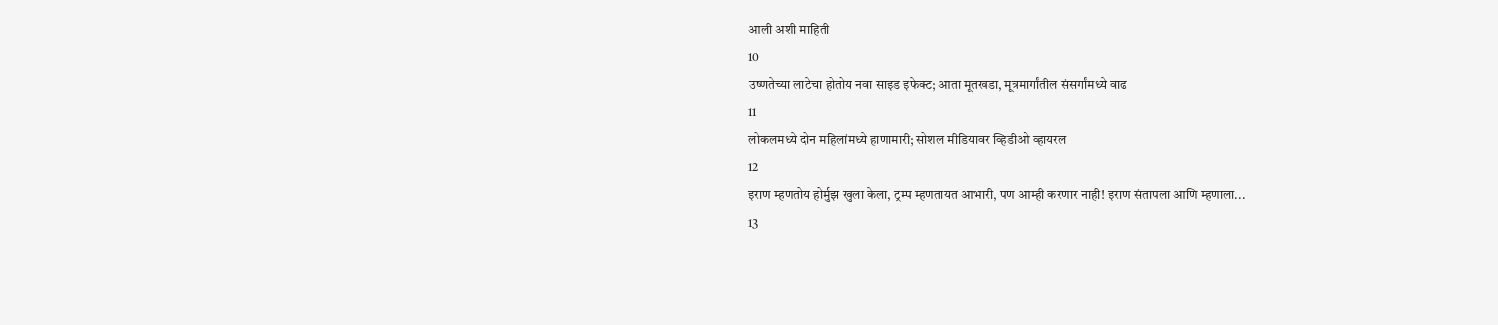आली अशी माहिती
10
उष्णतेच्या लाटेचा होतोय नवा साइड इफेक्ट; आता मूतखडा, मूत्रमार्गांतील संसर्गांमध्ये वाढ
11
लोकलमध्ये दोन महिलांमध्ये हाणामारी; सोशल मीडियावर व्हिडीओ व्हायरल
12
इराण म्हणतोय होर्मुझ खुला केला, ट्रम्प म्हणतायत आभारी, पण आम्ही करणार नाही! इराण संतापला आणि म्हणाला...
13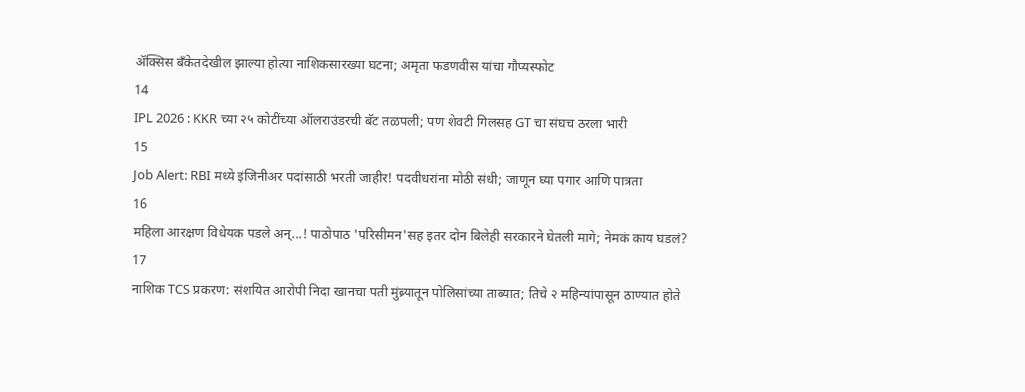ॲक्सिस बँकेतदेखील झाल्या होत्या नाशिकसारख्या घटना; अमृता फडणवीस यांचा गौप्यस्फोट
14
IPL 2026 : KKR च्या २५ कोटींच्या ऑलराउंडरची बॅट तळपली; पण शेवटी गिलसह GT चा संघच ठरला भारी
15
Job Alert: RBI मध्ये इंजिनीअर पदांसाठी भरती जाहीर! पदवीधरांना मोठी संधी; जाणून घ्या पगार आणि पात्रता
16
महिला आरक्षण विधेयक पडले अन्...! पाठोपाठ 'परिसीमन'सह इतर दोन बिलेही सरकारने घेतली मागे; नेमकं काय घडलं?
17
नाशिक TCS प्रकरण: संशयित आरोपी निदा खानचा पती मुंब्र्यातून पोलिसांच्या ताब्यात; तिचे २ महिन्यांपासून ठाण्यात होते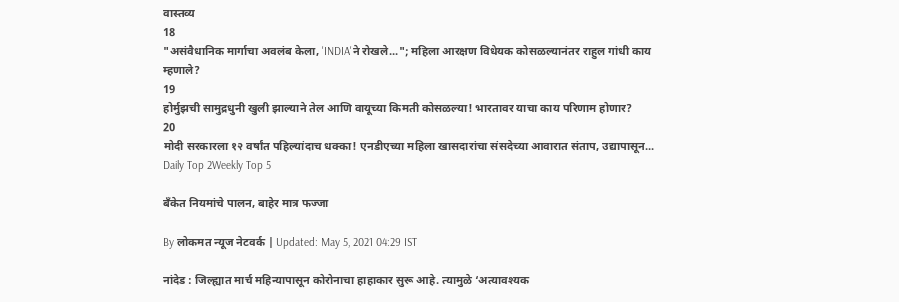वास्तव्य
18
"असंवैधानिक मार्गाचा अवलंब केला, 'INDIA'ने रोखले..."; महिला आरक्षण विधेयक कोसळल्यानंतर राहुल गांधी काय म्हणाले?
19
होर्मुझची सामुद्रधुनी खुली झाल्याने तेल आणि वायूच्या किमती कोसळल्या! भारतावर याचा काय परिणाम होणार?
20
मोदी सरकारला १२ वर्षांत पहिल्यांदाच धक्का! एनडीएच्या महिला खासदारांचा संसदेच्या आवारात संताप, उद्यापासून...
Daily Top 2Weekly Top 5

बँकेत नियमांचे पालन, बाहेर मात्र फज्जा

By लोकमत न्यूज नेटवर्क | Updated: May 5, 2021 04:29 IST

नांदेड : जिल्ह्यात मार्च महिन्यापासून कोरोनाचा हाहाकार सुरू आहे. त्यामुळे ‘अत्यावश्यक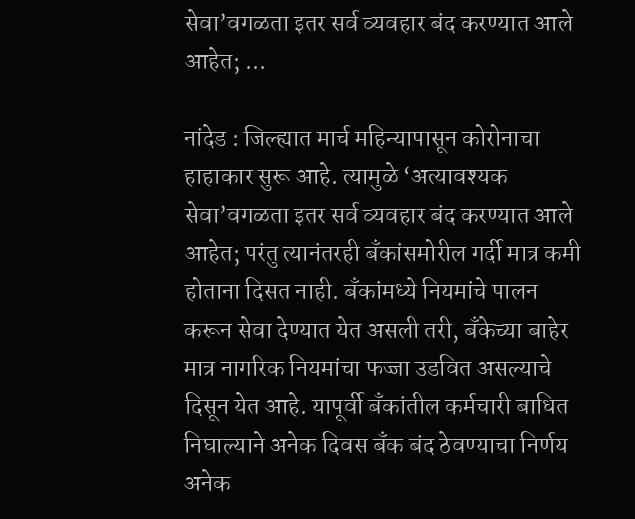सेवा’वगळता इतर सर्व व्यवहार बंद करण्यात आले आहेत; ...

नांदेड : जिल्ह्यात मार्च महिन्यापासून कोरोनाचा हाहाकार सुरू आहे. त्यामुळे ‘अत्यावश्यक सेवा’वगळता इतर सर्व व्यवहार बंद करण्यात आले आहेत; परंतु त्यानंतरही बँकांसमोरील गर्दी मात्र कमी होताना दिसत नाही. बँकांमध्ये नियमांचे पालन करून सेवा देण्यात येत असली तरी, बँकेच्या बाहेर मात्र नागरिक नियमांचा फज्जा उडवित असल्याचे दिसून येत आहे. यापूर्वी बँकांतील कर्मचारी बाधित निघाल्याने अनेक दिवस बँक बंद ठेवण्याचा निर्णय अनेक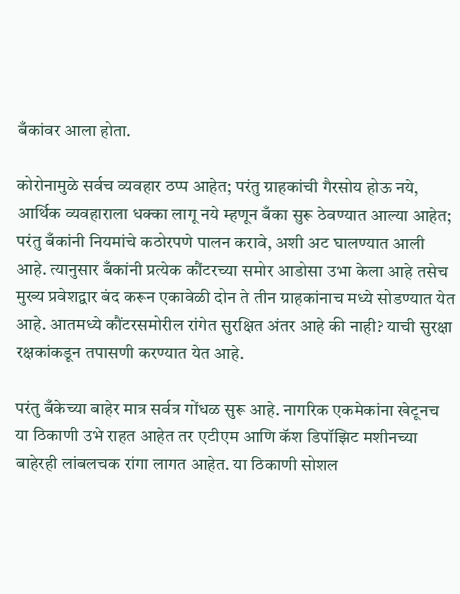बँकांवर आला होता.

कोरोनामुळे सर्वच व्यवहार ठप्प आहेत; परंतु ग्राहकांची गैरसोय होऊ नये, आर्थिक व्यवहाराला धक्का लागू नये म्हणून बँका सुरू ठेवण्यात आल्या आहेत; परंतु बँकांनी नियमांचे कठोरपणे पालन करावे, अशी अट घालण्यात आली आहे. त्यानुसार बँकांनी प्रत्येक कौंटरच्या समोर आडोसा उभा केला आहे तसेच मुख्य प्रवेशद्वार बंद करून एकावेळी दोन ते तीन ग्राहकांनाच मध्ये सोडण्यात येत आहे. आतमध्ये कौंटरसमोरील रांगेत सुरक्षित अंतर आहे की नाही? याची सुरक्षा रक्षकांकडून तपासणी करण्यात येत आहे.

परंतु बँकेच्या बाहेर मात्र सर्वत्र गोंधळ सुरू आहे. नागरिक एकमेकांना खेटूनच या ठिकाणी उभे राहत आहेत तर एटीएम आणि कॅश डिपॉझिट मशीनच्या बाहेरही लांबलचक रांगा लागत आहेत. या ठिकाणी सोशल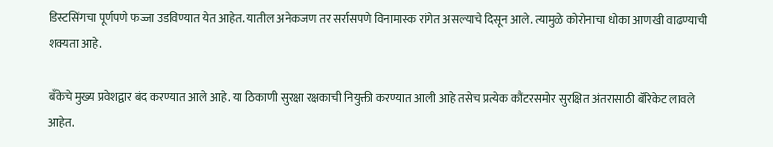डिस्टसिंगचा पूर्णपणे फज्जा उडविण्यात येत आहेत. यातील अनेकजण तर सर्रासपणे विनामास्क रांगेत असल्याचे दिसून आले. त्यामुळे कोरोनाचा धोका आणखी वाढण्याची शक्यता आहे.

बँकेचे मुख्य प्रवेशद्वार बंद करण्यात आले आहे. या ठिकाणी सुरक्षा रक्षकाची नियुक्ती करण्यात आली आहे तसेच प्रत्येक कौंटरसमोर सुरक्षित अंतरासाठी बॅरिकेट लावले आहेत.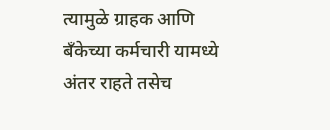त्यामुळे ग्राहक आणि बँकेच्या कर्मचारी यामध्ये अंतर राहते तसेच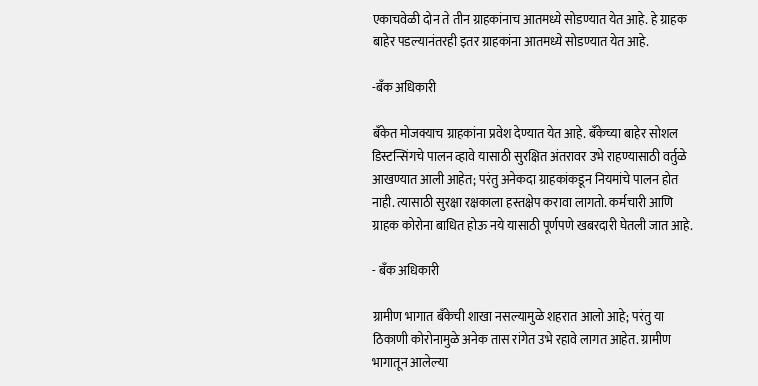एकाचवेळी दोन ते तीन ग्राहकांनाच आतमध्ये सोडण्यात येत आहे. हे ग्राहक बाहेर पडल्यानंतरही इतर ग्राहकांना आतमध्ये सोडण्यात येत आहे.

-बँक अधिकारी

बँकेत मोजक्याच ग्राहकांना प्रवेश देण्यात येत आहे. बँकेच्या बाहेर सोशल डिस्टन्सिंगचे पालन व्हावे यासाठी सुरक्षित अंतरावर उभे राहण्यासाठी वर्तुळे आखण्यात आली आहेत; परंतु अनेकदा ग्राहकांकडून नियमांचे पालन होत नाही. त्यासाठी सुरक्षा रक्षकाला हस्तक्षेप करावा लागतो. कर्मचारी आणि ग्राहक कोरोना बाधित होऊ नये यासाठी पूर्णपणे खबरदारी घेतली जात आहे.

- बँक अधिकारी

ग्रामीण भागात बँकेची शाखा नसल्यामुळे शहरात आलो आहे; परंतु या ठिकाणी कोरोनामुळे अनेक तास रांगेत उभे रहावे लागत आहेत. ग्रामीण भागातून आलेल्या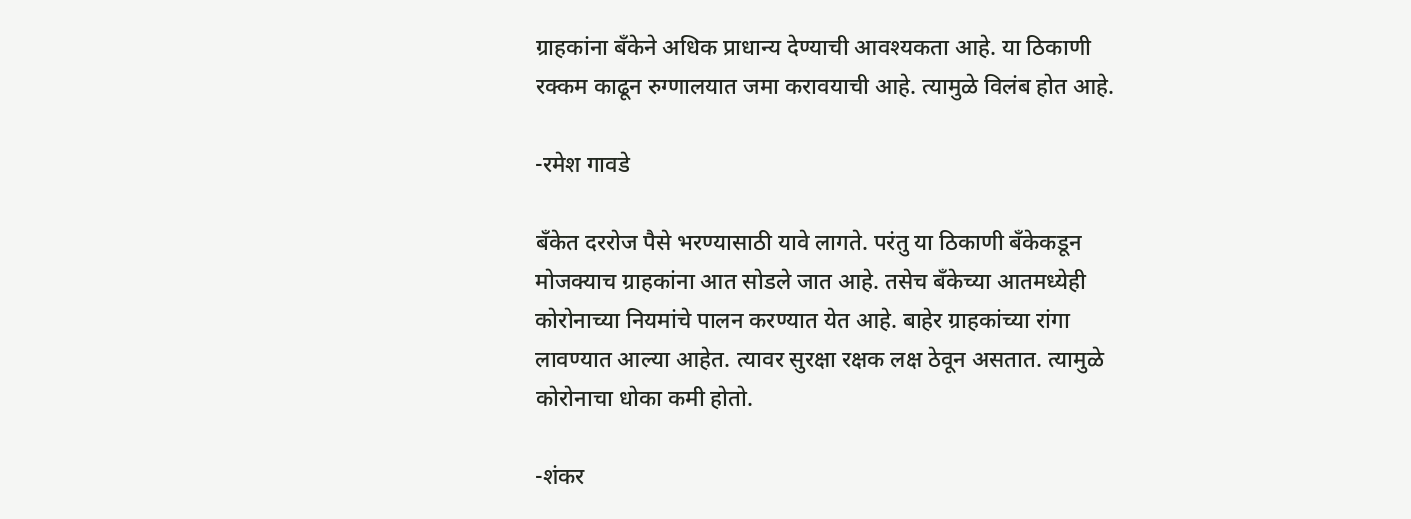ग्राहकांना बँकेने अधिक प्राधान्य देण्याची आवश्यकता आहे. या ठिकाणी रक्कम काढून रुग्णालयात जमा करावयाची आहे. त्यामुळे विलंब होत आहे.

-रमेश गावडे

बँकेत दररोज पैसे भरण्यासाठी यावे लागते. परंतु या ठिकाणी बँकेकडून मोजक्याच ग्राहकांना आत सोडले जात आहे. तसेच बँकेच्या आतमध्येही कोरोनाच्या नियमांचे पालन करण्यात येत आहे. बाहेर ग्राहकांच्या रांगा लावण्यात आल्या आहेत. त्यावर सुरक्षा रक्षक लक्ष ठेवून असतात. त्यामुळे कोरोनाचा धोका कमी होतो.

-शंकर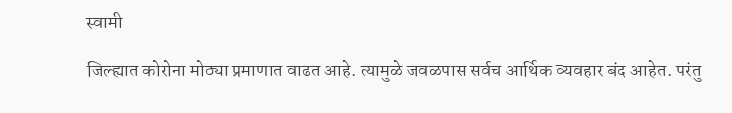स्वामी

जिल्ह्यात कोरोना मोठ्या प्रमाणात वाढत आहे. त्यामुळे जवळपास सर्वच आर्थिक व्यवहार बंद आहेत. परंतु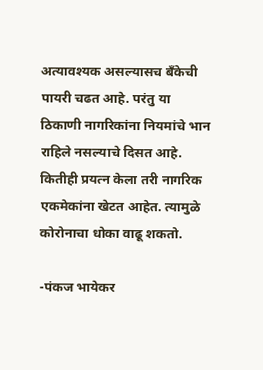अत्यावश्यक असल्यासच बँकेची पायरी चढत आहे. परंतु या ठिकाणी नागरिकांना नियमांचे भान राहिले नसल्याचे दिसत आहे. कितीही प्रयत्न केला तरी नागरिक एकमेकांना खेटत आहेत. त्यामुळे कोरोनाचा धोका वाढू शकतो.

-पंकज भायेकर